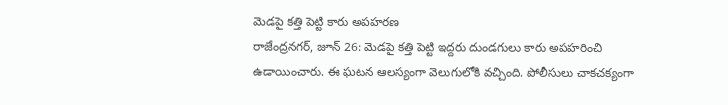మెడపై కత్తి పెట్టి కారు అపహరణ
రాజేంద్రనగర్, జూన్ 26: మెడపై కత్తి పెట్టి ఇద్దరు దుండగులు కారు అపహరించి ఉడాయించారు. ఈ ఘటన ఆలస్యంగా వెలుగులోకి వచ్చింది. పోలీసులు చాకచక్యంగా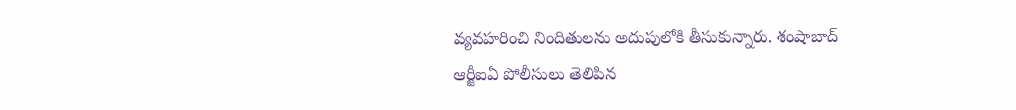వ్యవహరించి నిందితులను అదుపులోకి తీసుకున్నారు. శంషాబాద్ ఆర్జీఐఏ పోలీసులు తెలిపిన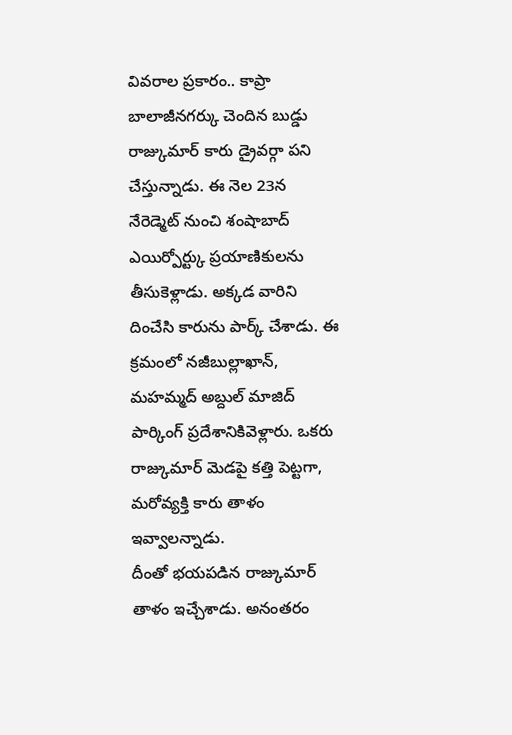వివరాల ప్రకారం.. కాప్రా బాలాజీనగర్కు చెందిన బుడ్డు రాజ్కుమార్ కారు డ్రైవర్గా పని చేస్తున్నాడు. ఈ నెల 23న నేరెడ్మెట్ నుంచి శంషాబాద్ ఎయిర్పోర్ట్కు ప్రయాణికులను తీసుకెళ్లాడు. అక్కడ వారిని దించేసి కారును పార్క్ చేశాడు. ఈ క్రమంలో నజీబుల్లాఖాన్, మహమ్మద్ అబ్దుల్ మాజిద్ పార్కింగ్ ప్రదేశానికివెళ్లారు. ఒకరు రాజ్కుమార్ మెడపై కత్తి పెట్టగా, మరోవ్యక్తి కారు తాళం ఇవ్వాలన్నాడు.
దీంతో భయపడిన రాజ్కుమార్ తాళం ఇచ్చేశాడు. అనంతరం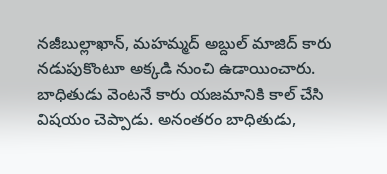నజీబుల్లాఖాన్, మహమ్మద్ అబ్దుల్ మాజిద్ కారు నడుపుకొంటూ అక్కడి నుంచి ఉడాయించారు. బాధితుడు వెంటనే కారు యజమానికి కాల్ చేసి విషయం చెప్పాడు. అనంతరం బాధితుడు,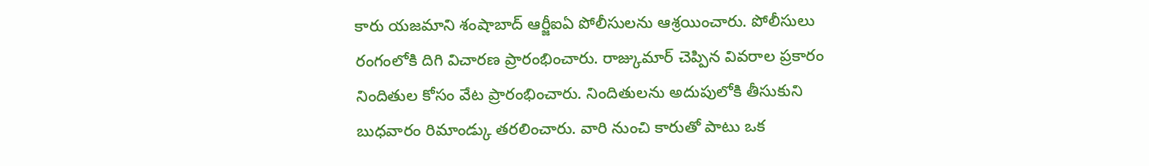కారు యజమాని శంషాబాద్ ఆర్జీఐఏ పోలీసులను ఆశ్రయించారు. పోలీసులు రంగంలోకి దిగి విచారణ ప్రారంభించారు. రాజ్కుమార్ చెప్పిన వివరాల ప్రకారం నిందితుల కోసం వేట ప్రారంభించారు. నిందితులను అదుపులోకి తీసుకుని బుధవారం రిమాండ్కు తరలించారు. వారి నుంచి కారుతో పాటు ఒక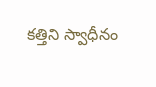కత్తిని స్వాధీనం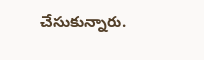చేసుకున్నారు.